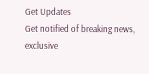Get Updates
Get notified of breaking news, exclusive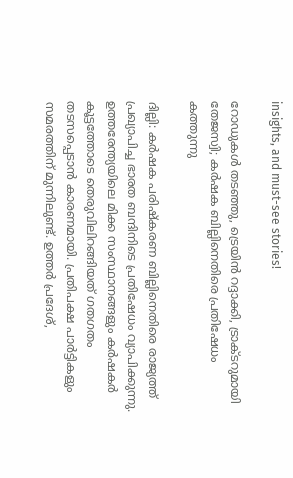insights, and must-see stories!

റോഡുകള്‍ തടഞ്ഞു, ട്രെയിന്‍ റദ്ദാക്കി, ട്രാക്ടറുമായി തേജസ്വി; കര്‍ഷക ബില്ലിനെതിരെ പ്രതിഷേധം കത്തുന്നു

ദില്ലി: കര്‍ഷക പരിഷ്‌കരണ ബില്ലിനെതിരെ രാജ്യത്ത് പ്രഖ്യാപിച്ച ഭാരത ബന്ദിനിടെ പ്രതിഷേധം വ്യാപിക്കുന്നു. ഉത്തരേന്ത്യയിലെ മിക്ക സംസ്ഥാനങ്ങളും കര്‍ഷകര്‍ കൂട്ടത്തോടെ തെരുവിലിറങ്ങിയത് ഗതഗതം തടസപ്പെടാന്‍ കാരണമായി. പ്രതിപക്ഷ പാര്‍ട്ടികളും സമരത്തിന് മുന്നിലുണ്ട്. ഉത്തര്‍ പ്രദേശ്,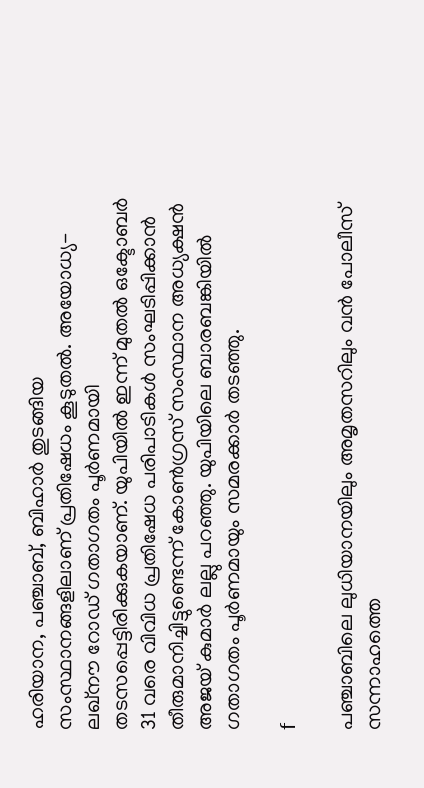ഹരിയാന, പഞ്ചാബ്, ബിഹാര്‍ തുടങ്ങിയ സംസ്ഥാനങ്ങളിലാണ് പ്രതിഷേധം കൂടുതല്‍. അയോധ്യ-ലഖ്‌നൗ റോഡ് ഗതാഗതം പൂര്‍ണമായി തടസപ്പെട്ടിരിക്കുകയാണ്. യുപിയില്‍ ഇന്ന് മുതല്‍ ഒക്ടോബര്‍ 31 വരെ വിവിധ പ്രതിഷേധ പരിപാടികള്‍ സംഘടിപ്പിക്കാന്‍ തീരുമാനിച്ചിട്ടുണ്ടെന്ന് കോണ്‍ഗ്രസ് സംസ്ഥാന അധ്യക്ഷന്‍ അജയ് കുമാര്‍ ലല്ലു പറഞ്ഞു. യുപിയിലെ ബാരബങ്കിയില്‍ ഗതാഗതം പൂര്‍ണമായും സമരക്കാര്‍ തടഞ്ഞു.

f

പഞ്ചാബിലെ ലുധിയാനയിലും അമൃതസറിലും വന്‍ പോലീസ് സന്നാഹത്തെ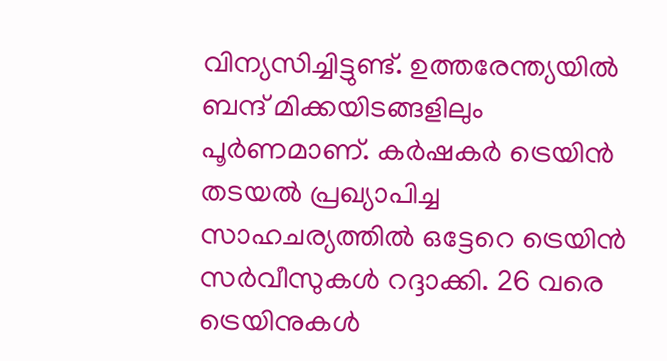വിന്യസിച്ചിട്ടുണ്ട്. ഉത്തരേന്ത്യയില്‍ ബന്ദ് മിക്കയിടങ്ങളിലും പൂര്‍ണമാണ്. കര്‍ഷകര്‍ ട്രെയിന്‍ തടയല്‍ പ്രഖ്യാപിച്ച സാഹചര്യത്തില്‍ ഒട്ടേറെ ട്രെയിന്‍ സര്‍വീസുകള്‍ റദ്ദാക്കി. 26 വരെ ട്രെയിനുകള്‍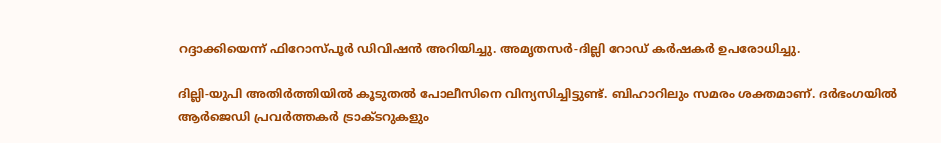റദ്ദാക്കിയെന്ന് ഫിറോസ്പൂര്‍ ഡിവിഷന്‍ അറിയിച്ചു. അമൃതസര്‍-ദില്ലി റോഡ് കര്‍ഷകര്‍ ഉപരോധിച്ചു.

ദില്ലി-യുപി അതിര്‍ത്തിയില്‍ കൂടുതല്‍ പോലീസിനെ വിന്യസിച്ചിട്ടുണ്ട്. ബിഹാറിലും സമരം ശക്തമാണ്. ദര്‍ഭംഗയില്‍ ആര്‍ജെഡി പ്രവര്‍ത്തകര്‍ ട്രാക്ടറുകളും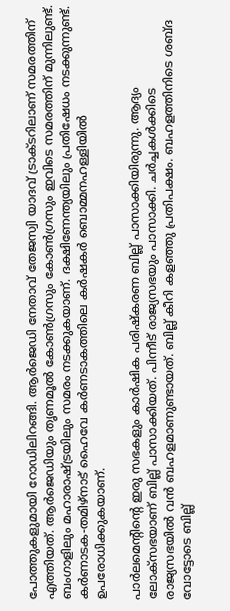പോത്തുകളുമായി റോഡിലിറങ്ങി. ആര്‍ജെഡി നേതാവ് തേജസ്വി യാദവ് ട്രാക്ടറിലാണ് സമരത്തിന് എത്തിയത്. ആര്‍ജെഡിയും തൃണമൂല്‍ കോണ്‍ഗ്രസും കോണ്‍ഗ്രസും ഇവിടെ സമരത്തിന് മുന്നിലുണ്ട്. ബംഗാളിലും മഹാരാഷ്ട്രയിലും സമരം നടക്കുകയാണ്. ദക്ഷിണേന്ത്യയിലും പ്രതിഷേധം നടക്കുന്നുണ്ട്. കര്‍ണാടക-തമിഴ്‌നാട് ഹൈവേ കര്‍ണടാകത്തിലെ കര്‍ഷകര്‍ ബൊമ്മനഹള്ളിയില്‍ ഉപരോധിക്കുകയാണ്.

പാര്‍ലമെന്റിന്റെ ഇരു സഭകളും കാര്‍ഷിക പരിഷ്‌കരണ ബില്ല് പാസാക്കിയിരുന്നു. ആദ്യം ലോക്‌സഭയാണ് ബില്ല് പാസാക്കിയത്. പിന്നീട് രാജ്യസഭയും പാസാക്കി. ചര്‍ച്ചകള്‍ക്കിടെ രാജ്യസഭയില്‍ വന്‍ ബഹളമാണുണ്ടായത്. ബില്ല് കീറി കളഞ്ഞു പ്രതിപക്ഷം. ബഹളത്തിനിടെ ശബ്ദ വോട്ടോടെ ബില്ല്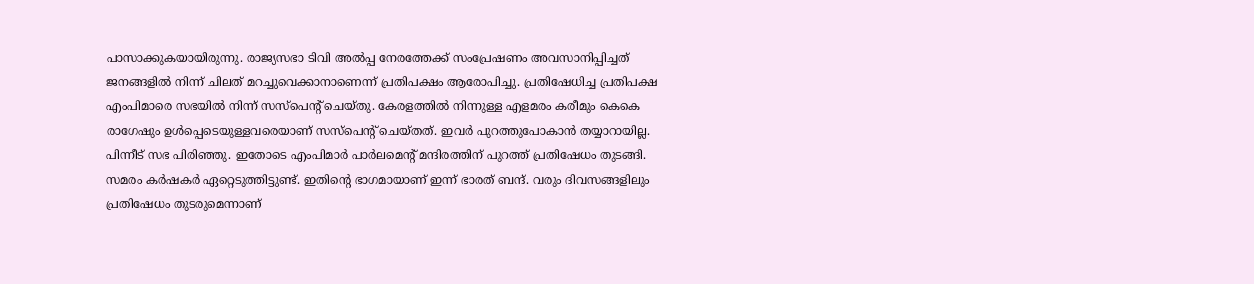പാസാക്കുകയായിരുന്നു. രാജ്യസഭാ ടിവി അല്‍പ്പ നേരത്തേക്ക് സംപ്രേഷണം അവസാനിപ്പിച്ചത് ജനങ്ങളില്‍ നിന്ന് ചിലത് മറച്ചുവെക്കാനാണെന്ന് പ്രതിപക്ഷം ആരോപിച്ചു. പ്രതിഷേധിച്ച പ്രതിപക്ഷ എംപിമാരെ സഭയില്‍ നിന്ന് സസ്‌പെന്റ് ചെയ്തു. കേരളത്തില്‍ നിന്നുള്ള എളമരം കരീമും കെകെ രാഗേഷും ഉള്‍പ്പെടെയുള്ളവരെയാണ് സസ്‌പെന്റ് ചെയ്തത്. ഇവര്‍ പുറത്തുപോകാന്‍ തയ്യാറായില്ല. പിന്നീട് സഭ പിരിഞ്ഞു. ഇതോടെ എംപിമാര്‍ പാര്‍ലമെന്റ് മന്ദിരത്തിന് പുറത്ത് പ്രതിഷേധം തുടങ്ങി. സമരം കര്‍ഷകര്‍ ഏറ്റെടുത്തിട്ടുണ്ട്. ഇതിന്റെ ഭാഗമായാണ് ഇന്ന് ഭാരത് ബന്ദ്. വരും ദിവസങ്ങളിലും പ്രതിഷേധം തുടരുമെന്നാണ്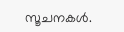സൂചനകള്‍.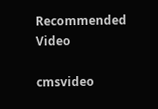Recommended Video

cmsvideo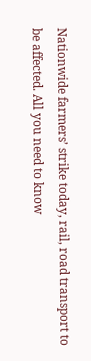Nationwide farmers’ strike today, rail, road transport to be affected. All you need to know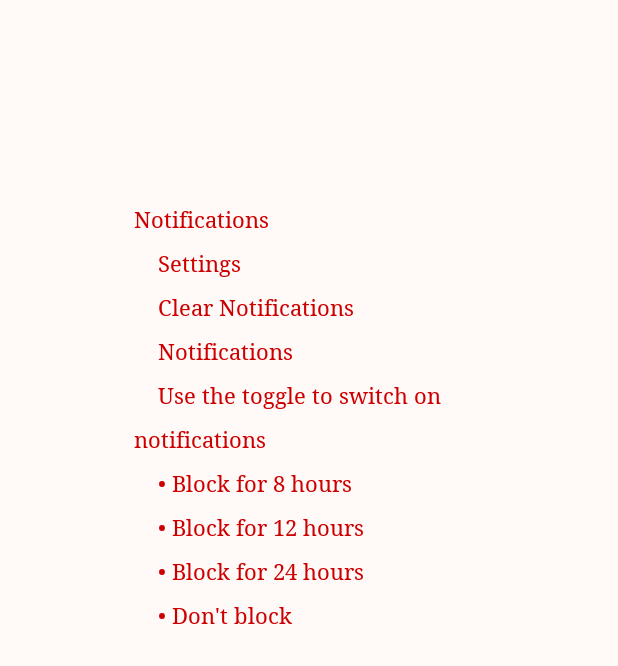Notifications
    Settings
    Clear Notifications
    Notifications
    Use the toggle to switch on notifications
    • Block for 8 hours
    • Block for 12 hours
    • Block for 24 hours
    • Don't block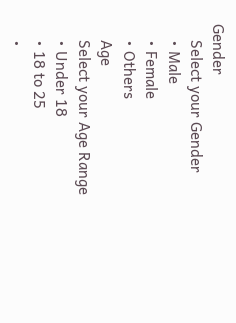Gender
    Select your Gender
    • Male
    • Female
    • Others
    Age
    Select your Age Range
    • Under 18
    • 18 to 25
    •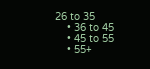26 to 35
    • 36 to 45
    • 45 to 55
    • 55+